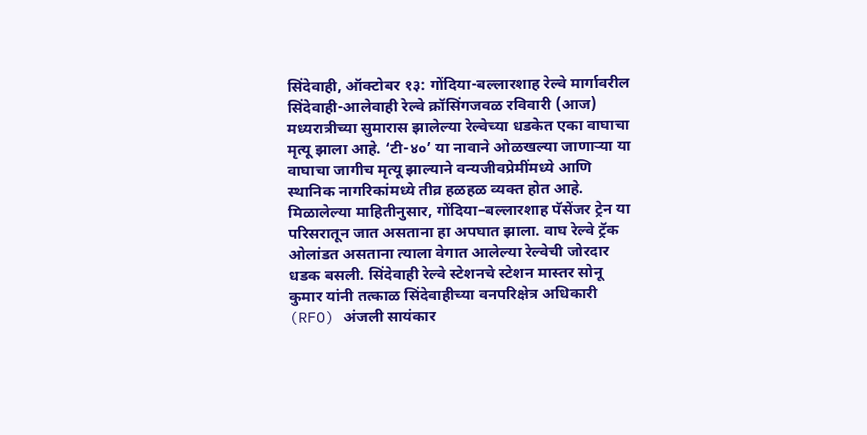सिंदेवाही, ऑक्टोबर १३: गोंदिया-बल्लारशाह रेल्वे मार्गावरील सिंदेवाही-आलेवाही रेल्वे क्रॉसिंगजवळ रविवारी (आज) मध्यरात्रीच्या सुमारास झालेल्या रेल्वेच्या धडकेत एका वाघाचा मृत्यू झाला आहे. ‘टी-४०’ या नावाने ओळखल्या जाणाऱ्या या वाघाचा जागीच मृत्यू झाल्याने वन्यजीवप्रेमींमध्ये आणि स्थानिक नागरिकांमध्ये तीव्र हळहळ व्यक्त होत आहे.
मिळालेल्या माहितीनुसार, गोंदिया–बल्लारशाह पॅसेंजर ट्रेन या परिसरातून जात असताना हा अपघात झाला. वाघ रेल्वे ट्रॅक ओलांडत असताना त्याला वेगात आलेल्या रेल्वेची जोरदार धडक बसली. सिंदेवाही रेल्वे स्टेशनचे स्टेशन मास्तर सोनू कुमार यांनी तत्काळ सिंदेवाहीच्या वनपरिक्षेत्र अधिकारी (RFO) अंजली सायंकार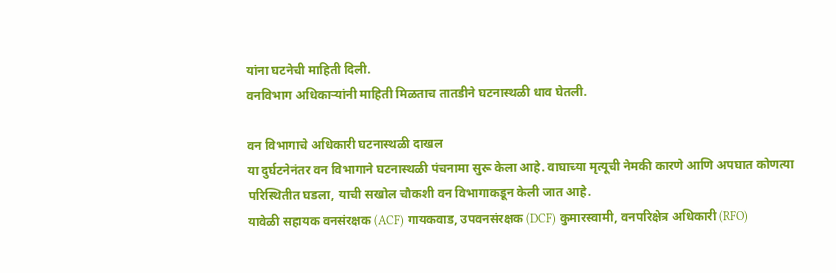यांना घटनेची माहिती दिली.
वनविभाग अधिकाऱ्यांनी माहिती मिळताच तातडीने घटनास्थळी धाव घेतली.

वन विभागाचे अधिकारी घटनास्थळी दाखल
या दुर्घटनेनंतर वन विभागाने घटनास्थळी पंचनामा सुरू केला आहे. वाघाच्या मृत्यूची नेमकी कारणे आणि अपघात कोणत्या परिस्थितीत घडला, याची सखोल चौकशी वन विभागाकडून केली जात आहे.
यावेळी सहायक वनसंरक्षक (ACF) गायकवाड, उपवनसंरक्षक (DCF) कुमारस्वामी, वनपरिक्षेत्र अधिकारी (RFO)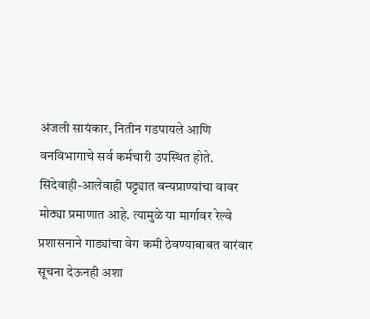अंजली सायंकार, नितीन गडपायले आणि वनविभागाचे सर्व कर्मचारी उपस्थित होते.
सिंदेवाही-आलेवाही पट्ट्यात वन्यप्राण्यांचा वावर मोठ्या प्रमाणात आहे. त्यामुळे या मार्गावर रेल्वे प्रशासनाने गाड्यांचा वेग कमी ठेवण्याबाबत वारंवार सूचना देऊनही अशा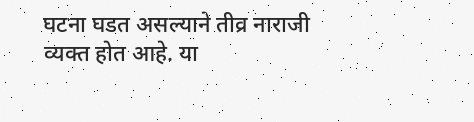घटना घडत असल्याने तीव्र नाराजी व्यक्त होत आहे. या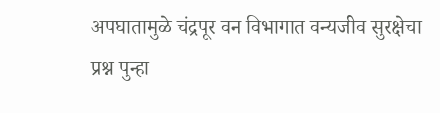अपघातामुळे चंद्रपूर वन विभागात वन्यजीव सुरक्षेचा प्रश्न पुन्हा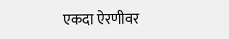एकदा ऐरणीवर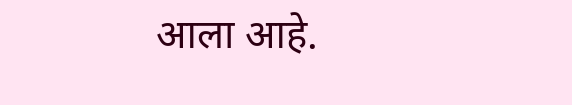आला आहे.